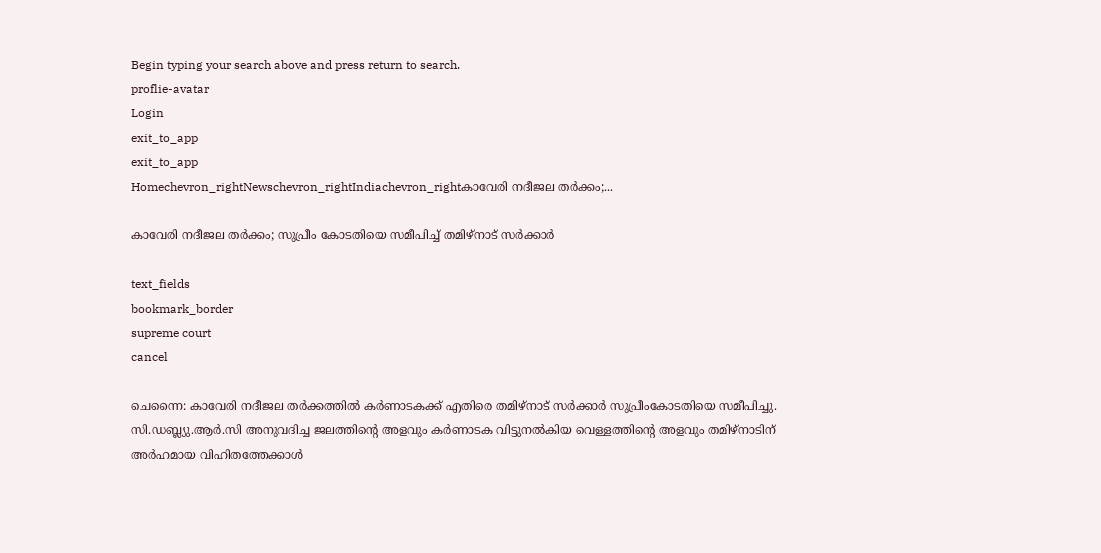Begin typing your search above and press return to search.
proflie-avatar
Login
exit_to_app
exit_to_app
Homechevron_rightNewschevron_rightIndiachevron_rightകാവേരി നദീജല തർക്കം;...

കാവേരി നദീജല തർക്കം; സുപ്രീം കോടതിയെ സമീപിച്ച് തമിഴ്നാട് സർക്കാർ

text_fields
bookmark_border
supreme court
cancel

ചെന്നൈ: കാവേരി നദീജല തർക്കത്തിൽ കർണാടകക്ക് എതിരെ തമിഴ്നാട് സർക്കാർ സുപ്രീംകോടതിയെ സമീപിച്ചു. സി.ഡബ്ല്യു.ആർ.സി അനുവദിച്ച ജലത്തിന്റെ അളവും കർണാടക വിട്ടുനൽകിയ വെള്ളത്തിന്റെ അളവും തമിഴ്നാടിന് അർഹമായ വിഹിതത്തേക്കാൾ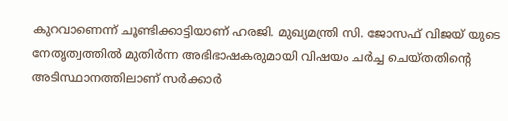കുറവാണെന്ന് ചൂണ്ടിക്കാട്ടിയാണ് ഹരജി. മുഖ്യമന്ത്രി സി. ജോസഫ് വിജയ് യുടെ നേതൃത്വത്തിൽ മുതിർന്ന അഭിഭാഷകരുമായി വിഷയം ചർച്ച ചെയ്തതിന്റെ അടിസ്ഥാനത്തിലാണ് സർക്കാർ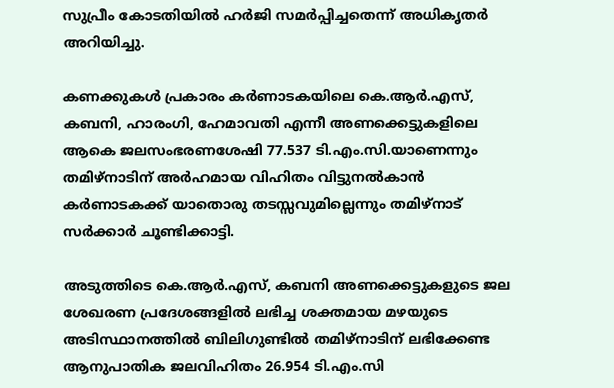സുപ്രീം കോടതിയിൽ ഹർജി സമർപ്പിച്ചതെന്ന് അധികൃതർ അറിയിച്ചു.

കണക്കുകൾ പ്രകാരം കർണാടകയിലെ കെ.ആർ.എസ്, കബനി, ഹാരംഗി, ഹേമാവതി എന്നീ അണക്കെട്ടുകളിലെ ആകെ ജലസംഭരണശേഷി 77.537 ടി.എം.സി.യാണെന്നും തമിഴ്നാടിന് അർഹമായ വിഹിതം വിട്ടുനൽകാൻ കർണാടകക്ക് യാതൊരു തടസ്സവുമില്ലെന്നും തമിഴ്നാട് സർക്കാർ ചൂണ്ടിക്കാട്ടി.

അടുത്തിടെ കെ.ആർ.എസ്, കബനി അണക്കെട്ടുകളുടെ ജല ശേഖരണ പ്രദേശങ്ങളിൽ ലഭിച്ച ശക്തമായ മഴയുടെ അടിസ്ഥാനത്തിൽ ബിലിഗുണ്ടിൽ തമിഴ്നാടിന് ലഭിക്കേണ്ട ആനുപാതിക ജലവിഹിതം 26.954 ടി.എം.സി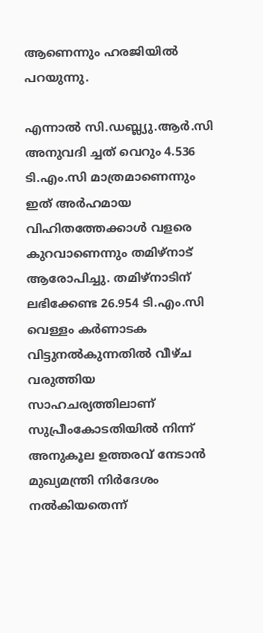ആണെന്നും ഹരജിയിൽ പറയുന്നു.

എന്നാൽ സി.ഡബ്ല്യു.ആർ.സി അനുവദി ച്ചത് വെറും 4.536 ടി.എം.സി മാത്രമാണെന്നും ഇത് അർഹമായ വിഹിതത്തേക്കാൾ വളരെ കുറവാണെന്നും തമിഴ്നാട് ആരോപിച്ചു. തമിഴ്നാടിന് ലഭിക്കേണ്ട 26.954 ടി.എം.സി വെള്ളം കർണാടക വിട്ടുനൽകുന്നതിൽ വീഴ്ച വരുത്തിയ സാഹചര്യത്തിലാണ് സുപ്രീംകോടതിയിൽ നിന്ന് അനുകൂല ഉത്തരവ് നേടാൻ മുഖ്യമന്ത്രി നിർദേശം നൽകിയതെന്ന്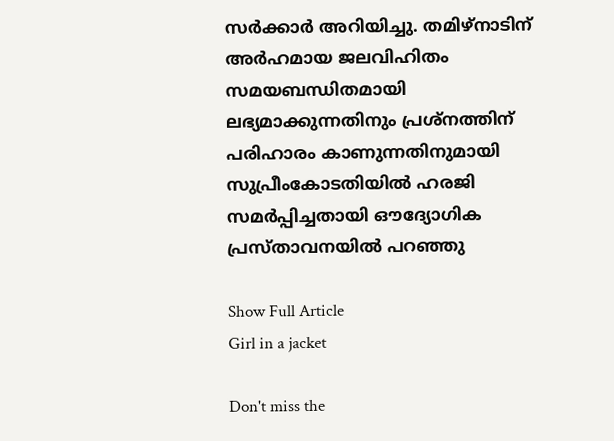സർക്കാർ അറിയിച്ചു. തമിഴ്നാടിന് അർഹമായ ജലവിഹിതം സമയബന്ധിതമായി ലഭ്യമാക്കുന്നതിനും പ്രശ്നത്തിന് പരിഹാരം കാണുന്നതിനുമായി സുപ്രീംകോടതിയിൽ ഹരജി സമർപ്പിച്ചതായി ഔദ്യോഗിക പ്രസ്താവനയിൽ പറഞ്ഞു

Show Full Article
Girl in a jacket

Don't miss the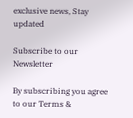exclusive news, Stay updated

Subscribe to our Newsletter

By subscribing you agree to our Terms &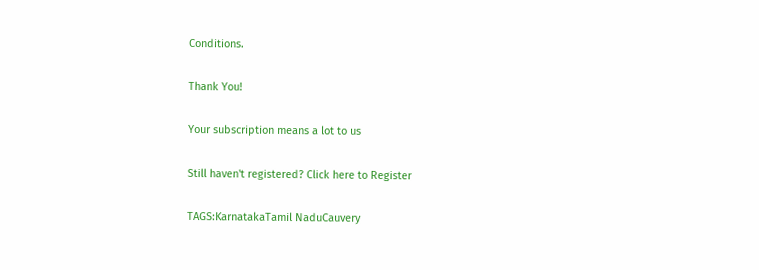Conditions.

Thank You!

Your subscription means a lot to us

Still haven't registered? Click here to Register

TAGS:KarnatakaTamil NaduCauvery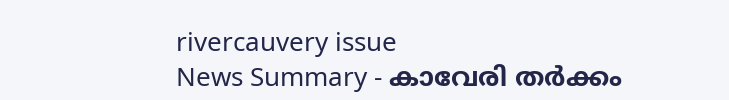rivercauvery issue
News Summary - കാവേരി തർക്കം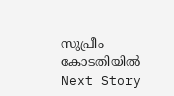സുപ്രീം കോടതിയിൽ
Next Story